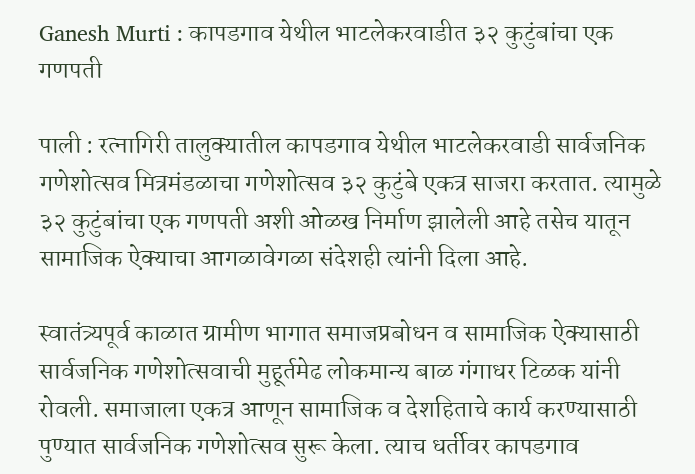Ganesh Murti : कापडगाव येथील भाटलेकरवाडीत ३२ कुटुंबांचा एक गणपती

पाली : रत्नागिरी तालुक्यातील कापडगाव येथील भाटलेकरवाडी सार्वजनिक गणेशोत्सव मित्रमंडळाचा गणेशोत्सव ३२ कुटुंबे एकत्र साजरा करतात. त्यामुळे ३२ कुटुंबांचा एक गणपती अशी ओळख निर्माण झालेली आहे तसेच यातून सामाजिक ऐक्याचा आगळावेगळा संदेशही त्यांनी दिला आहे.

स्वातंत्र्यपूर्व काळात ग्रामीण भागात समाजप्रबोधन व सामाजिक ऐक्यासाठी सार्वजनिक गणेशोत्सवाची मुहूर्तमेढ लोकमान्य बाळ गंगाधर टिळक यांनी रोवली. समाजाला एकत्र आणून सामाजिक व देशहिताचे कार्य करण्यासाठी पुण्यात सार्वजनिक गणेशोत्सव सुरू केला. त्याच धर्तीवर कापडगाव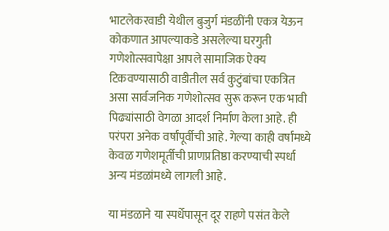भाटलेकरवाडी येथील बुजुर्ग मंडळींनी एकत्र येऊन कोकणात आपल्याकडे असलेल्या घरगुती गणेशोत्सवापेक्षा आपले सामाजिक ऐक्य टिकवण्यासाठी वाडीतील सर्व कुटुंबांचा एकत्रित असा सार्वजनिक गणेशोत्सव सुरू करून एक भावी पिढ्यांसाठी वेगळा आदर्श निर्माण केला आहे. ही परंपरा अनेक वर्षांपूर्वीची आहे. गेल्या काही वर्षांमध्ये केवळ गणेशमूर्तीची प्राणप्रतिष्ठा करण्याची स्पर्धा अन्य मंडळांमध्ये लागली आहे.

या मंडळाने या स्पर्धेपासून दूर राहणे पसंत केले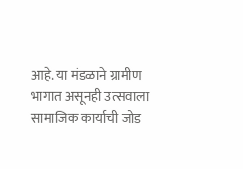आहे. या मंडळाने ग्रामीण भागात असूनही उत्सवाला सामाजिक कार्याची जोड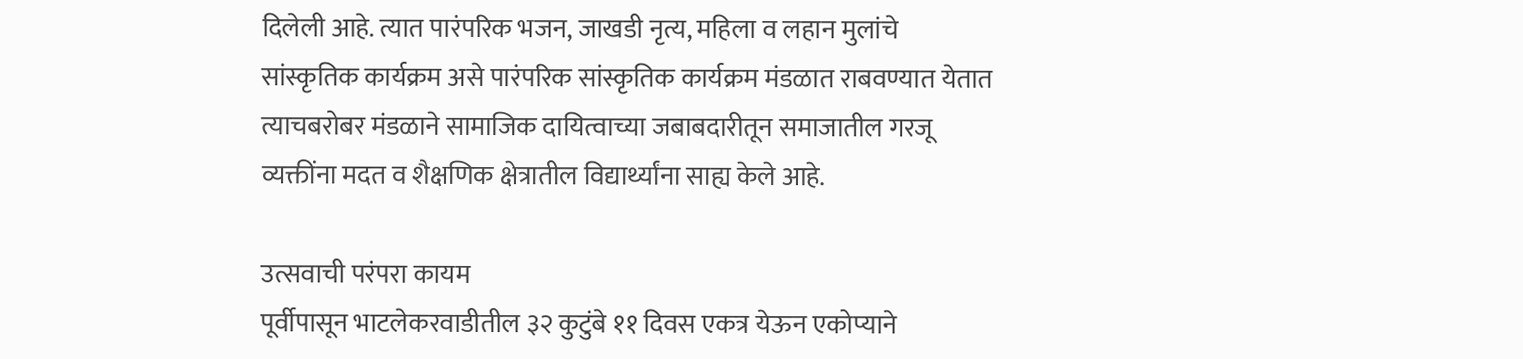दिलेली आहे. त्यात पारंपरिक भजन, जाखडी नृत्य, महिला व लहान मुलांचे सांस्कृतिक कार्यक्रम असे पारंपरिक सांस्कृतिक कार्यक्रम मंडळात राबवण्यात येतात त्याचबरोबर मंडळाने सामाजिक दायित्वाच्या जबाबदारीतून समाजातील गरजू व्यक्तींना मदत व शैक्षणिक क्षेत्रातील विद्यार्थ्यांना साह्य केले आहे.

उत्सवाची परंपरा कायम
पूर्वीपासून भाटलेकरवाडीतील ३२ कुटुंबे ११ दिवस एकत्र येऊन एकोप्याने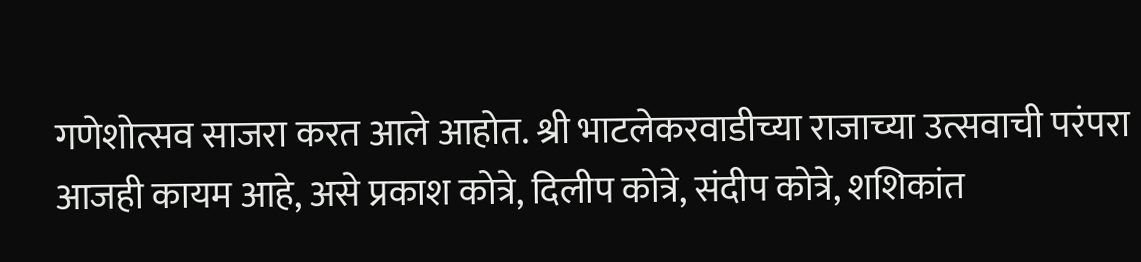गणेशोत्सव साजरा करत आले आहोत. श्री भाटलेकरवाडीच्या राजाच्या उत्सवाची परंपरा आजही कायम आहे, असे प्रकाश कोत्रे, दिलीप कोत्रे, संदीप कोत्रे, शशिकांत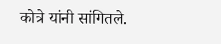कोत्रे यांनी सांगितले.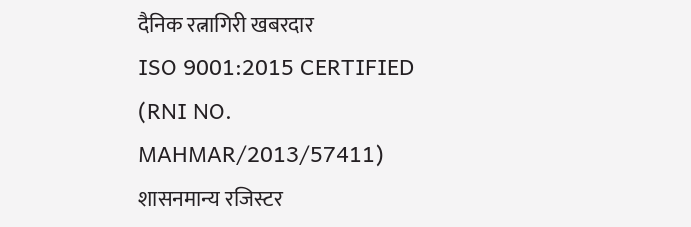दैनिक रत्नागिरी खबरदार
ISO 9001:2015 CERTIFIED
(RNI NO. MAHMAR/2013/57411)
शासनमान्य रजिस्टर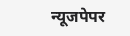न्यूजपेपर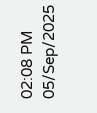02:08 PM 05/Sep/2025